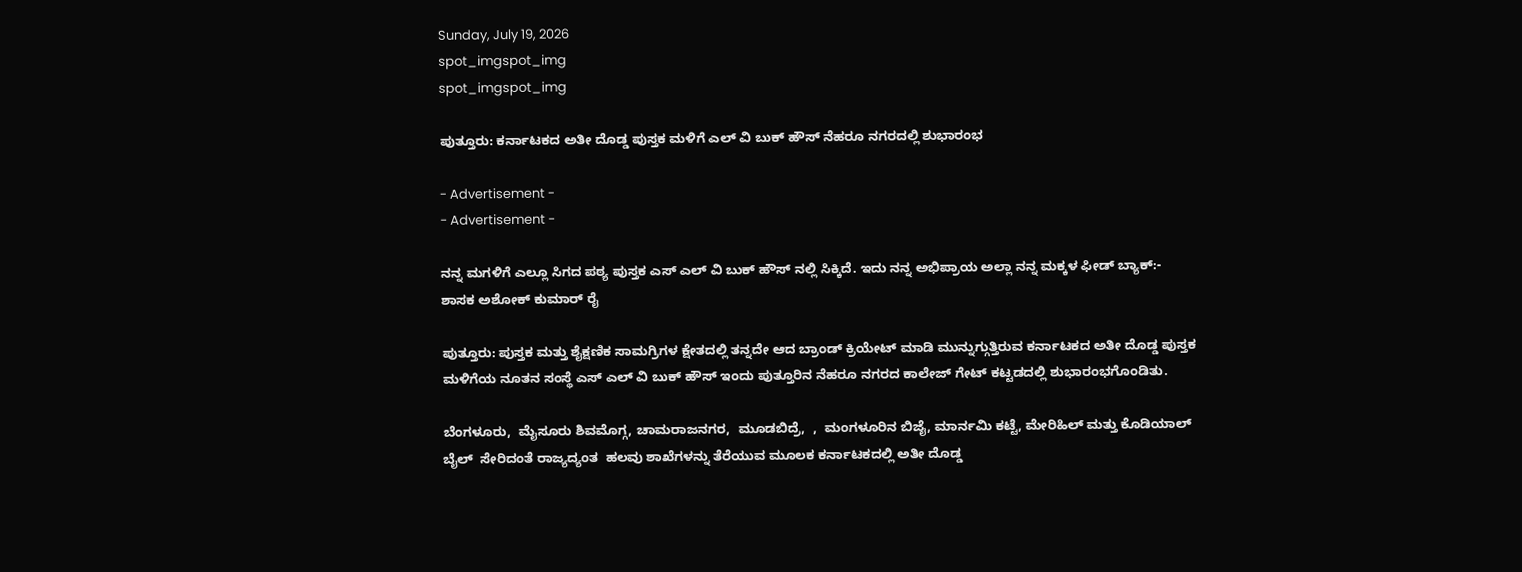Sunday, July 19, 2026
spot_imgspot_img
spot_imgspot_img

ಪುತ್ತೂರು: ಕರ್ನಾಟಕದ ಅತೀ ದೊಡ್ಡ ಪುಸ್ತಕ ಮಳಿಗೆ ಎಲ್ ವಿ ಬುಕ್ ಹೌಸ್ ನೆಹರೂ ನಗರದಲ್ಲಿ ಶುಭಾರಂಭ

- Advertisement -
- Advertisement -

ನನ್ನ ಮಗಳಿಗೆ ಎಲ್ಲೂ ಸಿಗದ ಪಠ್ಯ ಪುಸ್ತಕ ಎಸ್ ಎಲ್ ವಿ ಬುಕ್ ಹೌಸ್ ನಲ್ಲಿ ಸಿಕ್ಕಿದೆ. ಇದು ನನ್ನ ಅಭಿಪ್ರಾಯ ಅಲ್ಲಾ ನನ್ನ ಮಕ್ಕಳ ಫೀಡ್ ಬ್ಯಾಕ್:- ಶಾಸಕ ಅಶೋಕ್ ಕುಮಾರ್ ರೈ

ಪುತ್ತೂರು: ಪುಸ್ತಕ ಮತ್ತು ಶೈಕ್ಷಣಿಕ ಸಾಮಗ್ರಿಗಳ ಕ್ಷೇತದಲ್ಲಿ ತನ್ನದೇ ಆದ ಬ್ರಾಂಡ್ ಕ್ರಿಯೇಟ್ ಮಾಡಿ ಮುನ್ನುಗ್ಗುತ್ತಿರುವ ಕರ್ನಾಟಕದ ಅತೀ ದೊಡ್ಡ ಪುಸ್ತಕ ಮಳಿಗೆಯ ನೂತನ ಸಂಸ್ಥೆ ಎಸ್ ಎಲ್ ವಿ ಬುಕ್ ಹೌಸ್ ಇಂದು ಪುತ್ತೂರಿನ ನೆಹರೂ ನಗರದ ಕಾಲೇಜ್ ಗೇಟ್ ಕಟ್ಟಡದಲ್ಲಿ ಶುಭಾರಂಭಗೊಂಡಿತು.

ಬೆಂಗಳೂರು,  ಮೈಸೂರು ಶಿವಮೊಗ್ಗ, ಚಾಮರಾಜನಗರ,  ಮೂಡಬಿದ್ರೆ,  ,  ಮಂಗಳೂರಿನ ಬಿಜೈ, ಮಾರ್ನಮಿ ಕಟ್ಟೆ, ಮೇರಿಹಿಲ್ ಮತ್ತು ಕೊಡಿಯಾಲ್ ಬೈಲ್  ಸೇರಿದಂತೆ ರಾಜ್ಯದ್ಯಂತ  ಹಲವು ಶಾಖೆಗಳನ್ನು ತೆರೆಯುವ ಮೂಲಕ ಕರ್ನಾಟಕದಲ್ಲಿ ಅತೀ ದೊಡ್ಡ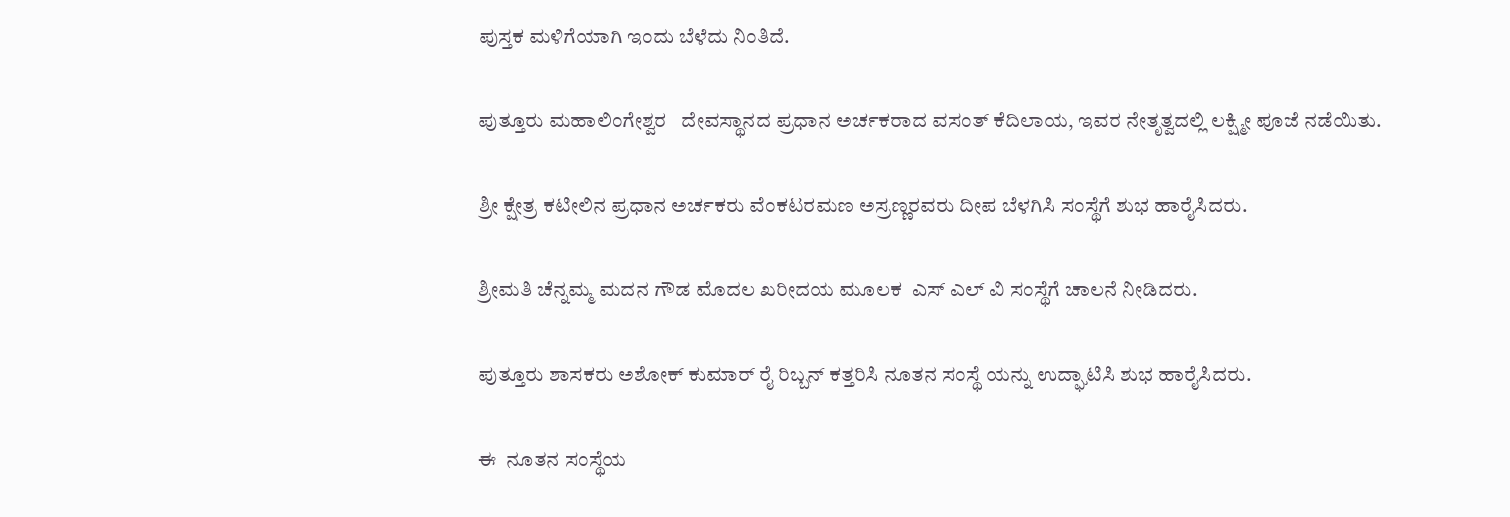ಪುಸ್ತಕ ಮಳಿಗೆಯಾಗಿ ಇಂದು ಬೆಳೆದು ನಿಂತಿದೆ.

ಪುತ್ತೂರು ಮಹಾಲಿಂಗೇಶ್ವರ   ದೇವಸ್ಥಾನದ ಪ್ರಧಾನ ಅರ್ಚಕರಾದ ವಸಂತ್ ಕೆದಿಲಾಯ, ಇವರ ನೇತೃತ್ವದಲ್ಲಿ ಲಕ್ಷ್ಮೀ ಪೂಜೆ ನಡೆಯಿತು.

ಶ್ರೀ ಕ್ಷೇತ್ರ ಕಟೀಲಿನ ಪ್ರಧಾನ ಅರ್ಚಕರು ವೆಂಕಟರಮಣ ಅಸ್ರಣ್ಣರವರು ದೀಪ ಬೆಳಗಿಸಿ ಸಂಸ್ಥೆಗೆ ಶುಭ ಹಾರೈಸಿದರು.

ಶ್ರೀಮತಿ ಚೆನ್ನಮ್ಮ ಮದನ ಗೌಡ ಮೊದಲ ಖರೀದಯ ಮೂಲಕ  ಎಸ್ ಎಲ್ ವಿ ಸಂಸ್ಥೆಗೆ ಚಾಲನೆ ನೀಡಿದರು.

ಪುತ್ತೂರು ಶಾಸಕರು ಅಶೋಕ್ ಕುಮಾರ್ ರೈ ರಿಬ್ಬನ್ ಕತ್ತರಿಸಿ ನೂತನ ಸಂಸ್ಥೆ ಯನ್ನು ಉದ್ಘಾಟಿಸಿ ಶುಭ ಹಾರೈಸಿದರು.

ಈ  ನೂತನ ಸಂಸ್ಥೆಯ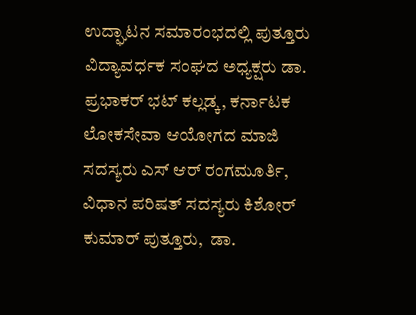ಉದ್ಘಾಟನ ಸಮಾರಂಭದಲ್ಲಿ ಪುತ್ತೂರು ವಿದ್ಯಾವರ್ಧಕ ಸಂಘದ ಅಧ್ಯಕ್ಷರು ಡಾ. ಪ್ರಭಾಕರ್ ಭಟ್ ಕಲ್ಲಡ್ಕ, ಕರ್ನಾಟಕ ಲೋಕಸೇವಾ ಆಯೋಗದ ಮಾಜಿ ಸದಸ್ಯರು ಎಸ್ ಆರ್ ರಂಗಮೂರ್ತಿ, ವಿಧಾನ ಪರಿಷತ್ ಸದಸ್ಯರು ಕಿಶೋರ್ ಕುಮಾರ್ ಪುತ್ತೂರು,  ಡಾ.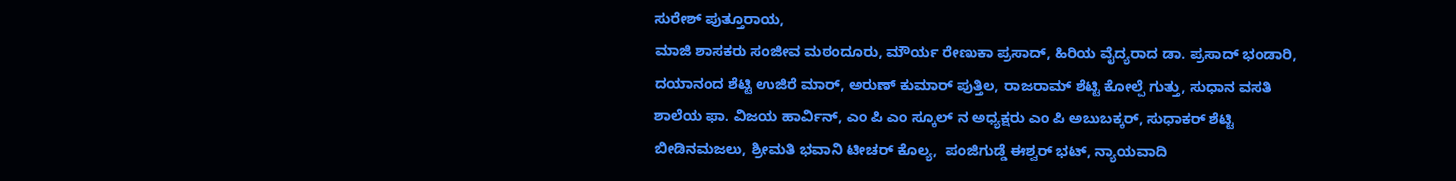ಸುರೇಶ್ ಪುತ್ತೂರಾಯ,
ಮಾಜಿ ಶಾಸಕರು ಸಂಜೀವ ಮಠಂದೂರು, ಮೌರ್ಯ ರೇಣುಕಾ ಪ್ರಸಾದ್, ಹಿರಿಯ ವೈದ್ಯರಾದ ಡಾ. ಪ್ರಸಾದ್ ಭಂಡಾರಿ, ದಯಾನಂದ ಶೆಟ್ಟಿ ಉಜಿರೆ ಮಾರ್, ಅರುಣ್ ಕುಮಾರ್ ಪುತ್ತಿಲ, ರಾಜರಾಮ್ ಶೆಟ್ಟಿ ಕೋಲ್ಪೆ ಗುತ್ತು, ಸುಧಾನ ವಸತಿ ಶಾಲೆಯ ಫಾ. ವಿಜಯ ಹಾರ್ವಿನ್, ಎಂ ಪಿ ಎಂ ಸ್ಕೂಲ್ ನ ಅಧ್ಯಕ್ಷರು ಎಂ ಪಿ ಅಬುಬಕ್ಕರ್, ಸುಧಾಕರ್ ಶೆಟ್ಟಿ ಬೀಡಿನಮಜಲು, ಶ್ರೀಮತಿ ಭವಾನಿ ಟೀಚರ್ ಕೊಲ್ಯ,  ಪಂಜಿಗುಡ್ಡೆ ಈಶ್ವರ್ ಭಟ್, ನ್ಯಾಯವಾದಿ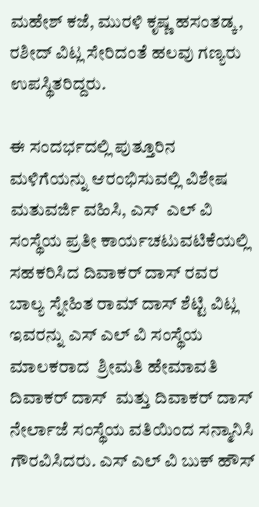ಮಹೇಶ್ ಕಜೆ, ಮುರಳಿ ಕೃಷ್ಣ ಹಸಂತಡ್ಕ, ರಶೀದ್ ವಿಟ್ಲ ಸೇರಿದಂತೆ ಹಲವು ಗಣ್ಯರು ಉಪಸ್ಥಿತರಿದ್ದರು.

ಈ ಸಂದರ್ಭದಲ್ಲಿ ಪುತ್ತೂರಿನ ಮಳಿಗೆಯನ್ನು ಆರಂಭಿಸುವಲ್ಲಿ ವಿಶೇಷ ಮತುವರ್ಜಿ ವಹಿಸಿ, ಎಸ್  ಎಲ್ ವಿ ಸಂಸ್ಥೆಯ ಪ್ರತೀ ಕಾರ್ಯಚಟುವಟಿಕೆಯಲ್ಲಿ ಸಹಕರಿಸಿದ ದಿವಾಕರ್ ದಾಸ್ ರವರ ಬಾಲ್ಯ ಸ್ನೇಹಿತ ರಾಮ್ ದಾಸ್ ಶೆಟ್ಟಿ ವಿಟ್ಲ ಇವರನ್ನು ಎಸ್ ಎಲ್ ವಿ ಸಂಸ್ಥೆಯ ಮಾಲಕರಾದ  ಶ್ರೀಮತಿ ಹೇಮಾವತಿ ದಿವಾಕರ್ ದಾಸ್  ಮತ್ತು ದಿವಾಕರ್ ದಾಸ್ ನೇರ್ಲಾಜೆ ಸಂಸ್ಥೆಯ ವತಿಯಿಂದ ಸನ್ಮಾನಿಸಿ ಗೌರವಿಸಿದರು. ಎಸ್ ಎಲ್ ವಿ ಬುಕ್ ಹೌಸ್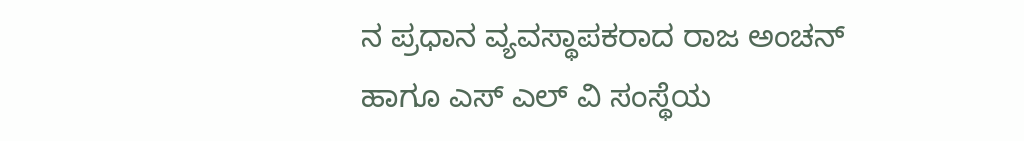ನ ಪ್ರಧಾನ ವ್ಯವಸ್ಥಾಪಕರಾದ ರಾಜ ಅಂಚನ್ ಹಾಗೂ ಎಸ್ ಎಲ್ ವಿ ಸಂಸ್ಥೆಯ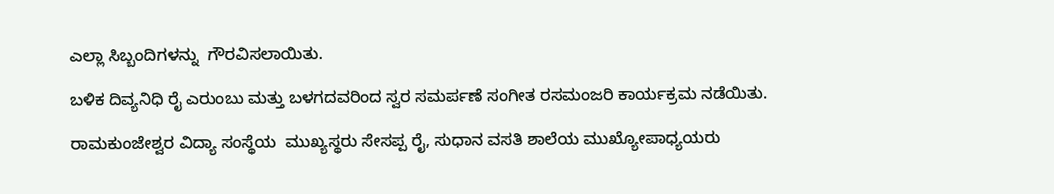ಎಲ್ಲಾ ಸಿಬ್ಬಂದಿಗಳನ್ನು  ಗೌರವಿಸಲಾಯಿತು.

ಬಳಿಕ ದಿವ್ಯನಿಧಿ ರೈ ಎರುಂಬು ಮತ್ತು ಬಳಗದವರಿಂದ ಸ್ವರ ಸಮರ್ಪಣೆ ಸಂಗೀತ ರಸಮಂಜರಿ ಕಾರ್ಯಕ್ರಮ ನಡೆಯಿತು.

ರಾಮಕುಂಜೇಶ್ವರ ವಿದ್ಯಾ ಸಂಸ್ಥೆಯ  ಮುಖ್ಯಸ್ಥರು ಸೇಸಪ್ಪ ರೈ, ಸುಧಾನ ವಸತಿ ಶಾಲೆಯ ಮುಖ್ಯೋಪಾಧ್ಯಯರು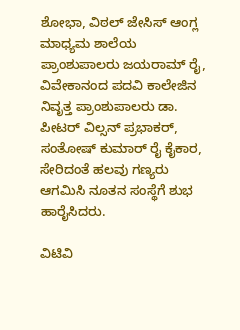ಶೋಭಾ, ವಿಠಲ್ ಜೇಸಿಸ್ ಆಂಗ್ಲ ಮಾಧ್ಯಮ ಶಾಲೆಯ ಪ್ರಾಂಶುಪಾಲರು ಜಯರಾಮ್ ರೈ, ವಿವೇಕಾನಂದ ಪದವಿ ಕಾಲೇಜಿನ ನಿವೃತ್ತ ಪ್ರಾಂಶುಪಾಲರು ಡಾ. ಪೀಟರ್ ವಿಲ್ಸನ್ ಪ್ರಭಾಕರ್, ಸಂತೋಷ್ ಕುಮಾರ್ ರೈ ಕೈಕಾರ, ಸೇರಿದಂತೆ ಹಲವು ಗಣ್ಯರು ಆಗಮಿಸಿ ನೂತನ ಸಂಸ್ಥೆಗೆ ಶುಭ ಹಾರೈಸಿದರು.

ವಿಟಿವಿ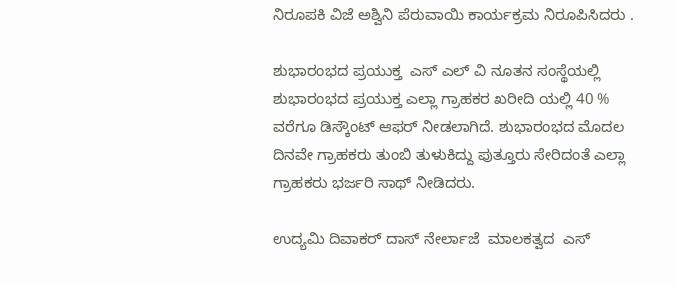ನಿರೂಪಕಿ ವಿಜೆ ಅಶ್ವಿನಿ ಪೆರುವಾಯಿ ಕಾರ್ಯಕ್ರಮ ನಿರೂಪಿಸಿದರು .

ಶುಭಾರಂಭದ ಪ್ರಯುಕ್ತ  ಎಸ್ ಎಲ್ ವಿ ನೂತನ ಸಂಸ್ಥೆಯಲ್ಲಿ ಶುಭಾರಂಭದ ಪ್ರಯುಕ್ತ ಎಲ್ಲಾ ಗ್ರಾಹಕರ ಖರೀದಿ ಯಲ್ಲಿ 40 %  ವರೆಗೂ ಡಿಸ್ಕೌಂಟ್ ಆಫರ್ ನೀಡಲಾಗಿದೆ. ಶುಭಾರಂಭದ ಮೊದಲ ದಿನವೇ ಗ್ರಾಹಕರು ತುಂಬಿ ತುಳುಕಿದ್ದು ಪುತ್ತೂರು ಸೇರಿದಂತೆ ಎಲ್ಲಾ ಗ್ರಾಹಕರು ಭರ್ಜರಿ ಸಾಥ್ ನೀಡಿದರು.

ಉದ್ಯಮಿ ದಿವಾಕರ್ ದಾಸ್ ನೇರ್ಲಾಜೆ  ಮಾಲಕತ್ವದ  ಎಸ್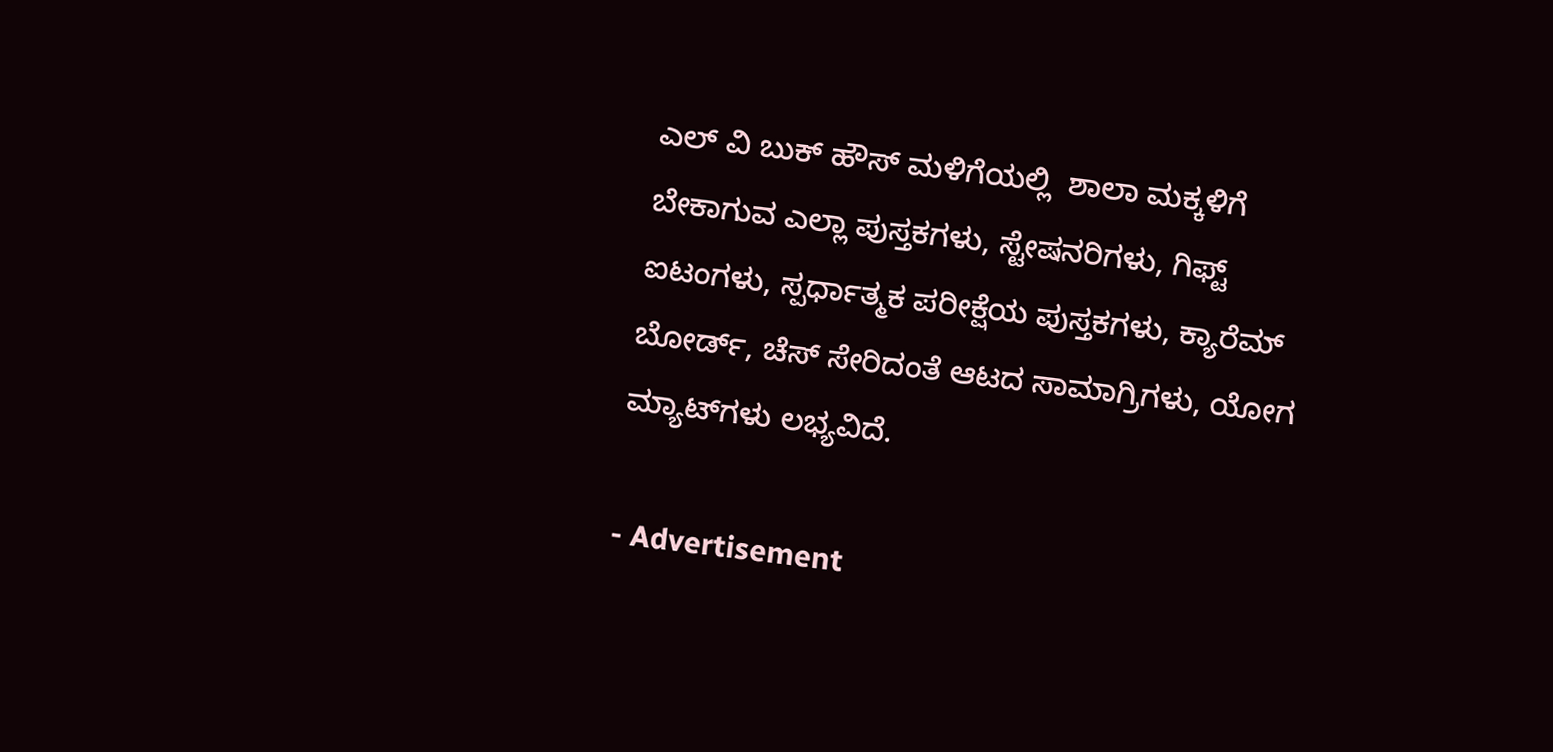ಎಲ್ ವಿ ಬುಕ್ ಹೌಸ್ ಮಳಿಗೆಯಲ್ಲಿ  ಶಾಲಾ ಮಕ್ಕಳಿಗೆ ಬೇಕಾಗುವ ಎಲ್ಲಾ ಪುಸ್ತಕಗಳು, ಸ್ಟೇಷನರಿಗಳು, ಗಿಫ್ಟ್‌ ಐಟಂಗಳು, ಸ್ಪರ್ಧಾತ್ಮಕ ಪರೀಕ್ಷೆಯ ಪುಸ್ತಕಗಳು, ಕ್ಯಾರೆಮ್‌ ಬೋರ್ಡ್, ಚೆಸ್‌ ಸೇರಿದಂತೆ ಆಟದ ಸಾಮಾಗ್ರಿಗಳು, ಯೋಗ ಮ್ಯಾಟ್‌ಗಳು ಲಭ್ಯವಿದೆ.

- Advertisement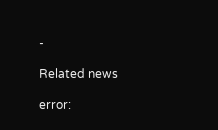-

Related news

error: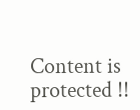Content is protected !!